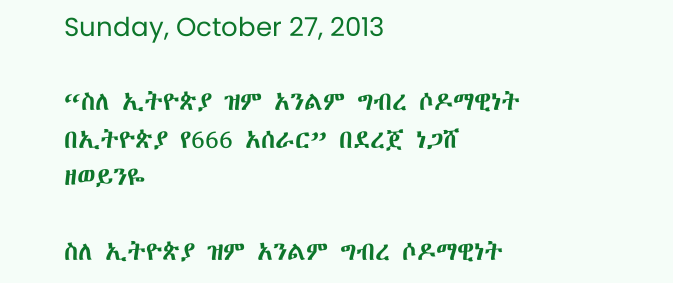Sunday, October 27, 2013

“ስለ ኢትዮጵያ ዝም አንልም ግብረ ሶዶማዊነት በኢትዮጵያ የ666 አሰራር” በደረጀ ነጋሸ ዘወይንዬ

ስለ ኢትዮጵያ ዝም አንልም ግብረ ሶዶማዊነት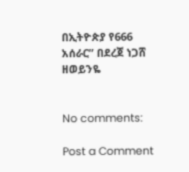በኢትዮጵያ የ666 አሰራር” በደረጀ ነጋሸ ዘወይንዬ


No comments:

Post a Comment